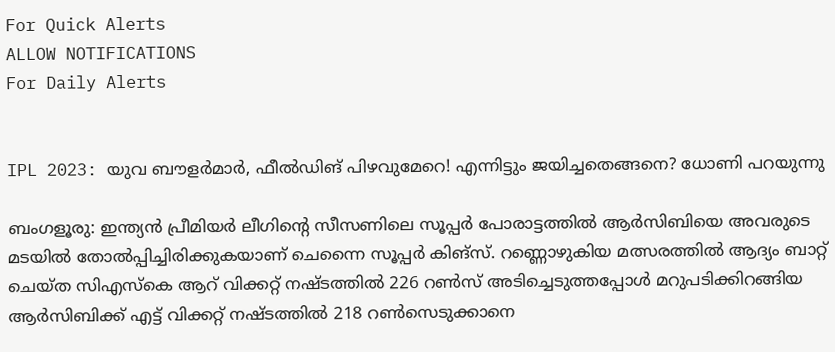For Quick Alerts
ALLOW NOTIFICATIONS
For Daily Alerts


IPL 2023: യുവ ബൗളര്‍മാര്‍, ഫീല്‍ഡിങ് പിഴവുമേറെ! എന്നിട്ടും ജയിച്ചതെങ്ങനെ? ധോണി പറയുന്നു

ബംഗളൂരു: ഇന്ത്യന്‍ പ്രീമിയര്‍ ലീഗിന്റെ സീസണിലെ സൂപ്പര്‍ പോരാട്ടത്തില്‍ ആര്‍സിബിയെ അവരുടെ മടയില്‍ തോല്‍പ്പിച്ചിരിക്കുകയാണ് ചെന്നൈ സൂപ്പര്‍ കിങ്‌സ്. റണ്ണൊഴുകിയ മത്സരത്തില്‍ ആദ്യം ബാറ്റ് ചെയ്ത സിഎസ്‌കെ ആറ് വിക്കറ്റ് നഷ്ടത്തില്‍ 226 റണ്‍സ് അടിച്ചെടുത്തപ്പോള്‍ മറുപടിക്കിറങ്ങിയ ആര്‍സിബിക്ക് എട്ട് വിക്കറ്റ് നഷ്ടത്തില്‍ 218 റണ്‍സെടുക്കാനെ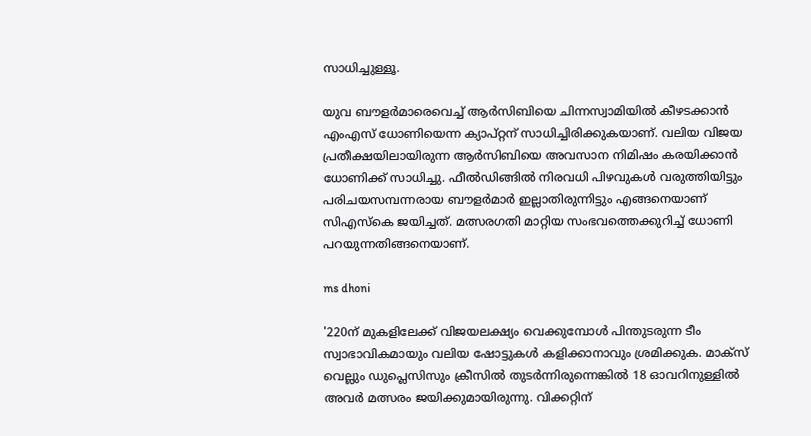സാധിച്ചുള്ളൂ.

യുവ ബൗളര്‍മാരെവെച്ച് ആര്‍സിബിയെ ചിന്നസ്വാമിയില്‍ കീഴടക്കാന്‍ എംഎസ് ധോണിയെന്ന ക്യാപ്റ്റന് സാധിച്ചിരിക്കുകയാണ്. വലിയ വിജയ പ്രതീക്ഷയിലായിരുന്ന ആര്‍സിബിയെ അവസാന നിമിഷം കരയിക്കാന്‍ ധോണിക്ക് സാധിച്ചു. ഫീല്‍ഡിങ്ങില്‍ നിരവധി പിഴവുകള്‍ വരുത്തിയിട്ടും പരിചയസമ്പന്നരായ ബൗളര്‍മാര്‍ ഇല്ലാതിരുന്നിട്ടും എങ്ങനെയാണ് സിഎസ്‌കെ ജയിച്ചത്. മത്സരഗതി മാറ്റിയ സംഭവത്തെക്കുറിച്ച് ധോണി പറയുന്നതിങ്ങനെയാണ്.

ms dhoni

'220ന് മുകളിലേക്ക് വിജയലക്ഷ്യം വെക്കുമ്പോള്‍ പിന്തുടരുന്ന ടീം സ്വാഭാവികമായും വലിയ ഷോട്ടുകള്‍ കളിക്കാനാവും ശ്രമിക്കുക. മാക്‌സ് വെല്ലും ഡുപ്ലെസിസും ക്രീസില്‍ തുടര്‍ന്നിരുന്നെങ്കില്‍ 18 ഓവറിനുള്ളില്‍ അവര്‍ മത്സരം ജയിക്കുമായിരുന്നു. വിക്കറ്റിന്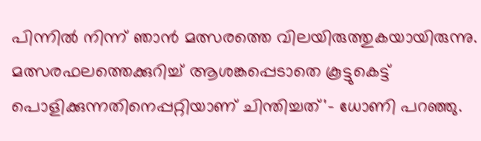പിന്നില്‍ നിന്ന് ഞാന്‍ മത്സരത്തെ വിലയിരുത്തുകയായിരുന്നു. മത്സരഫലത്തെക്കുറിച്ച് ആശങ്കപ്പെടാതെ കൂട്ടുകെട്ട് പൊളിക്കുന്നതിനെപ്പറ്റിയാണ് ചിന്തിച്ചത്'- ധോണി പറഞ്ഞു.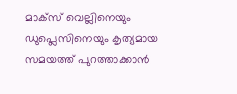മാക്‌സ് വെല്ലിനെയും ഡുപ്ലെസിനെയും കൃത്യമായ സമയത്ത് പുറത്താക്കാന്‍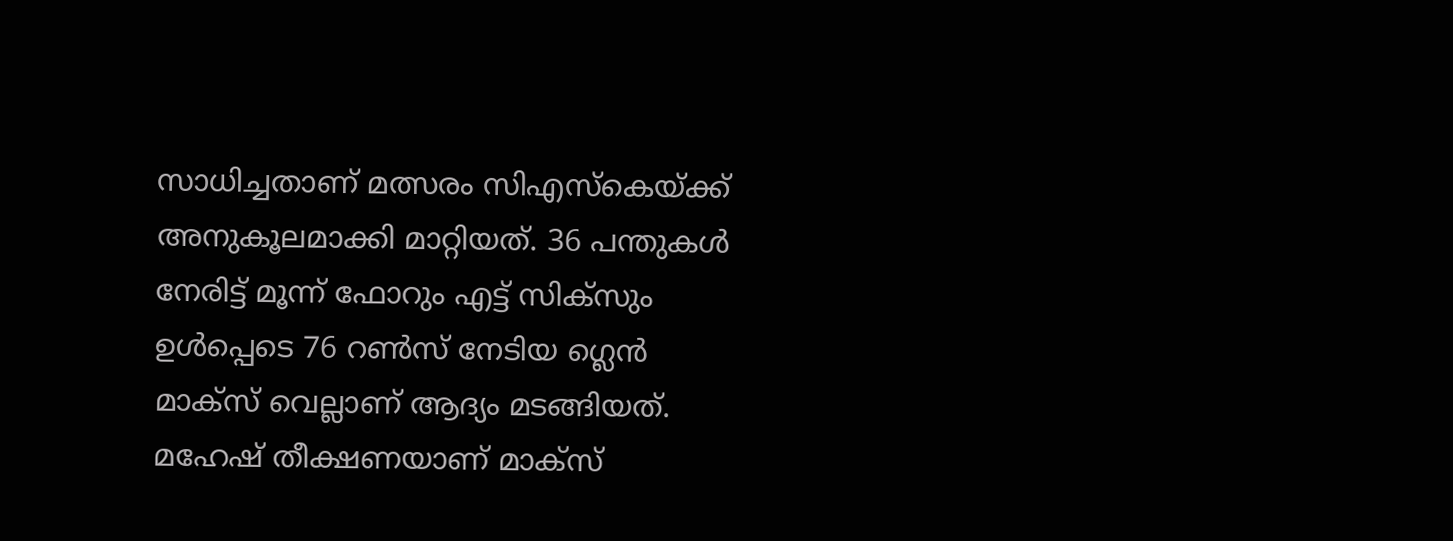സാധിച്ചതാണ് മത്സരം സിഎസ്‌കെയ്ക്ക് അനുകൂലമാക്കി മാറ്റിയത്. 36 പന്തുകള്‍ നേരിട്ട് മൂന്ന് ഫോറും എട്ട് സിക്‌സും ഉള്‍പ്പെടെ 76 റണ്‍സ് നേടിയ ഗ്ലെന്‍ മാക്‌സ് വെല്ലാണ് ആദ്യം മടങ്ങിയത്. മഹേഷ് തീക്ഷണയാണ് മാക്‌സ്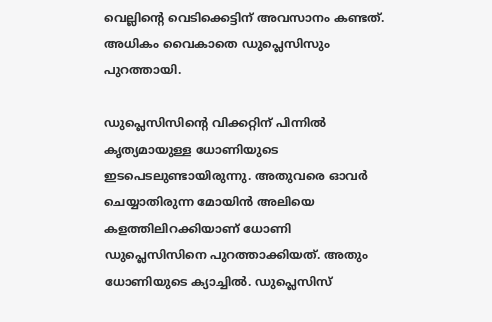വെല്ലിന്റെ വെടിക്കെട്ടിന് അവസാനം കണ്ടത്. അധികം വൈകാതെ ഡുപ്ലെസിസും പുറത്തായി.

ഡുപ്ലെസിസിന്റെ വിക്കറ്റിന് പിന്നില്‍ കൃത്യമായുള്ള ധോണിയുടെ ഇടപെടലുണ്ടായിരുന്നു. അതുവരെ ഓവര്‍ ചെയ്യാതിരുന്ന മോയിന്‍ അലിയെ കളത്തിലിറക്കിയാണ് ധോണി ഡുപ്ലെസിസിനെ പുറത്താക്കിയത്. അതും ധോണിയുടെ ക്യാച്ചില്‍. ഡുപ്ലെസിസ്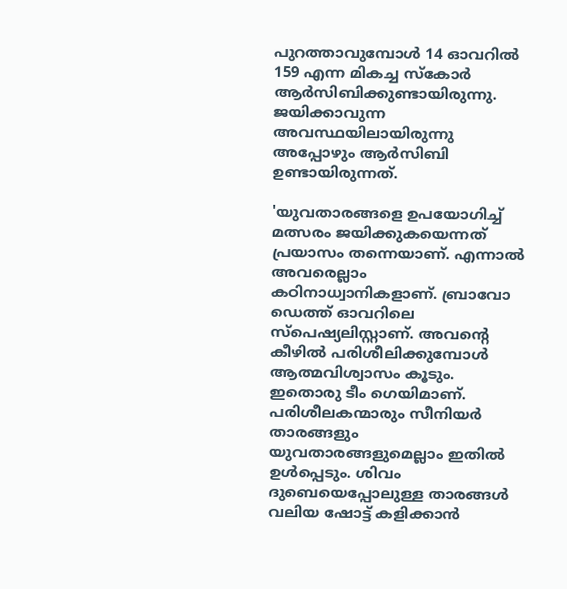പുറത്താവുമ്പോള്‍ 14 ഓവറില്‍ 159 എന്ന മികച്ച സ്‌കോര്‍ ആര്‍സിബിക്കുണ്ടായിരുന്നു. ജയിക്കാവുന്ന അവസ്ഥയിലായിരുന്നു അപ്പോഴും ആര്‍സിബി ഉണ്ടായിരുന്നത്.

'യുവതാരങ്ങളെ ഉപയോഗിച്ച് മത്സരം ജയിക്കുകയെന്നത് പ്രയാസം തന്നെയാണ്. എന്നാല്‍ അവരെല്ലാം കഠിനാധ്വാനികളാണ്. ബ്രാവോ ഡെത്ത് ഓവറിലെ സ്‌പെഷ്യലിസ്റ്റാണ്. അവന്റെ കീഴില്‍ പരിശീലിക്കുമ്പോള്‍ ആത്മവിശ്വാസം കൂടും. ഇതൊരു ടീം ഗെയിമാണ്. പരിശീലകന്മാരും സീനിയര്‍ താരങ്ങളും യുവതാരങ്ങളുമെല്ലാം ഇതില്‍ ഉള്‍പ്പെടും. ശിവം ദുബെയെപ്പോലുള്ള താരങ്ങള്‍ വലിയ ഷോട്ട് കളിക്കാന്‍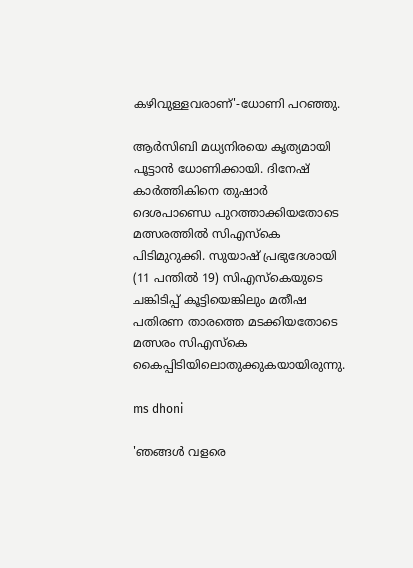കഴിവുള്ളവരാണ്'-ധോണി പറഞ്ഞു.

ആര്‍സിബി മധ്യനിരയെ കൃത്യമായി പൂട്ടാന്‍ ധോണിക്കായി. ദിനേഷ് കാര്‍ത്തികിനെ തുഷാര്‍ ദെശപാണ്ഡെ പുറത്താക്കിയതോടെ മത്സരത്തില്‍ സിഎസ്‌കെ പിടിമുറുക്കി. സുയാഷ് പ്രഭുദേശായി (11 പന്തില്‍ 19) സിഎസ്‌കെയുടെ ചങ്കിടിപ്പ് കൂട്ടിയെങ്കിലും മതീഷ പതിരണ താരത്തെ മടക്കിയതോടെ മത്സരം സിഎസ്‌കെ കൈപ്പിടിയിലൊതുക്കുകയായിരുന്നു.

ms dhoni

'ഞങ്ങള്‍ വളരെ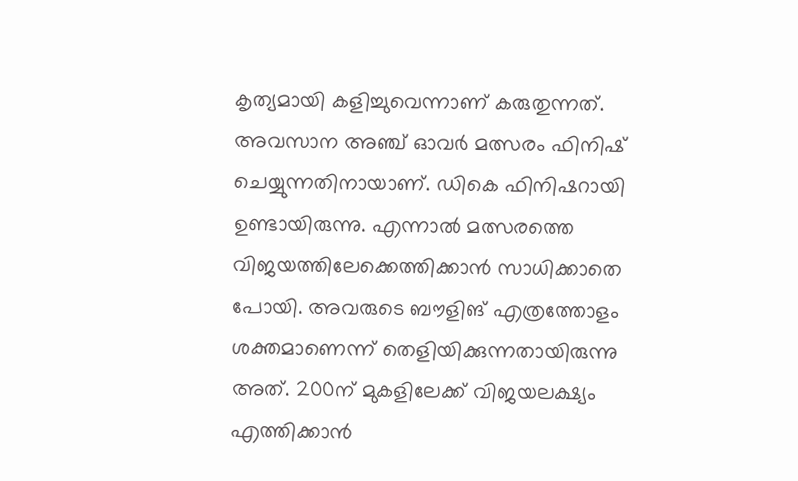കൃത്യമായി കളിച്ചുവെന്നാണ് കരുതുന്നത്. അവസാന അഞ്ച് ഓവര്‍ മത്സരം ഫിനിഷ് ചെയ്യുന്നതിനായാണ്. ഡികെ ഫിനിഷറായി ഉണ്ടായിരുന്നു. എന്നാല്‍ മത്സരത്തെ വിജയത്തിലേക്കെത്തിക്കാന്‍ സാധിക്കാതെ പോയി. അവരുടെ ബൗളിങ് എത്രത്തോളം ശക്തമാണെന്ന് തെളിയിക്കുന്നതായിരുന്നു അത്. 200ന് മുകളിലേക്ക് വിജയലക്ഷ്യം എത്തിക്കാന്‍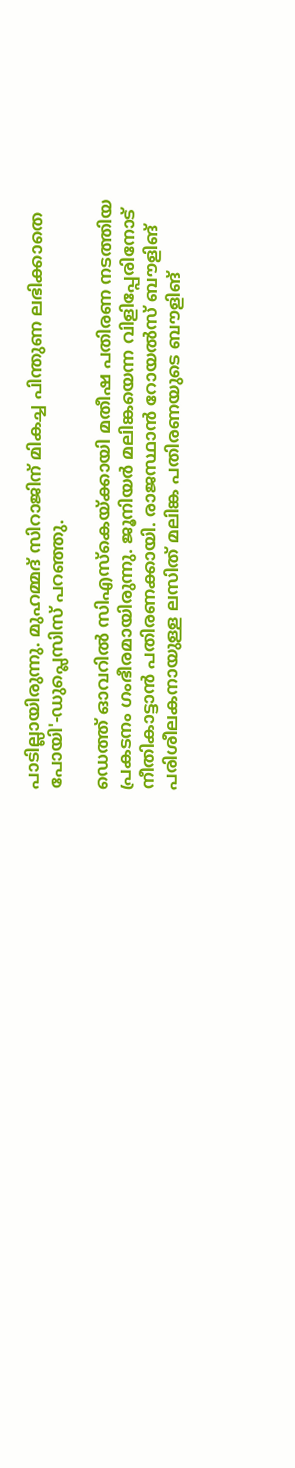പാടില്ലായിരുന്നു. മുഹമ്മദ് സിറാജിന് മികച്ച പിന്തുണ ലഭിക്കാതെ പോയി'-ഡുപ്ലെസിസ് പറഞ്ഞു.

ഡെത്ത് ഓവറില്‍ സിഎസ്‌കെയ്ക്കായി മതീഷ പതിരണ നടത്തിയ പ്രകടനം ഗംഭീരമായിരുന്നു. ജൂനിയര്‍ മലിങ്കയെന്ന വിളിപ്പേരിനോട് നീതികാട്ടാന്‍ പതിരണക്കായി. രാജസ്ഥാന്‍ റോയല്‍സ് ബൗളിങ് പരിശീലകനായുള്ള ലസിത് മലിങ്ക പതിരണയുടെ ബൗളിങ്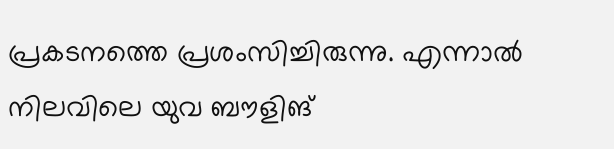പ്രകടനത്തെ പ്രശംസിച്ചിരുന്നു. എന്നാല്‍ നിലവിലെ യുവ ബൗളിങ്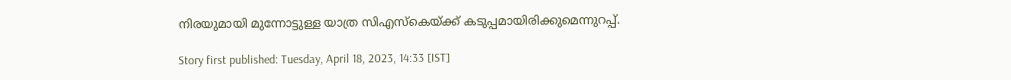നിരയുമായി മുന്നോട്ടുള്ള യാത്ര സിഎസ്‌കെയ്ക്ക് കടുപ്പമായിരിക്കുമെന്നുറപ്പ്.

Story first published: Tuesday, April 18, 2023, 14:33 [IST]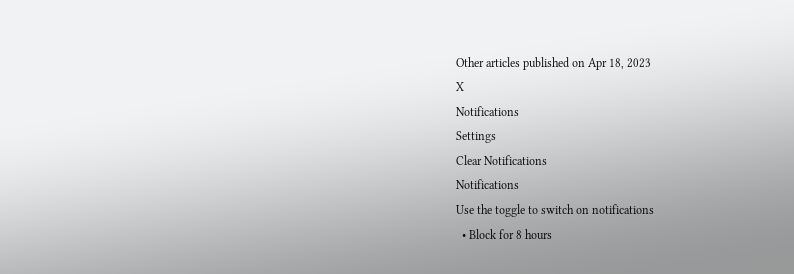Other articles published on Apr 18, 2023
X
Notifications
Settings
Clear Notifications
Notifications
Use the toggle to switch on notifications
  • Block for 8 hours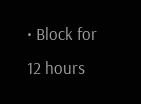• Block for 12 hours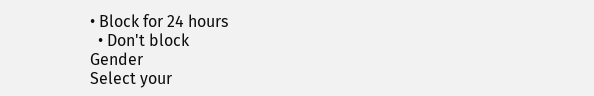• Block for 24 hours
  • Don't block
Gender
Select your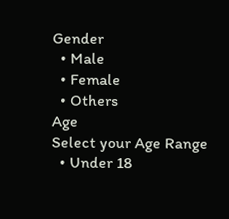Gender
  • Male
  • Female
  • Others
Age
Select your Age Range
  • Under 18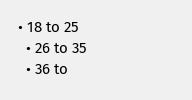• 18 to 25
  • 26 to 35
  • 36 to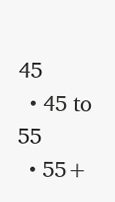45
  • 45 to 55
  • 55+